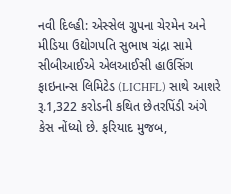નવી દિલ્હી: એસ્સેલ ગ્રુપના ચેરમેન અને મીડિયા ઉદ્યોગપતિ સુભાષ ચંદ્રા સામે સીબીઆઈએ એલઆઈસી હાઉસિંગ ફાઇનાન્સ લિમિટેડ (LICHFL) સાથે આશરે રૂ.1,322 કરોડની કથિત છેતરપિંડી અંગે કેસ નોંધ્યો છે. ફરિયાદ મુજબ,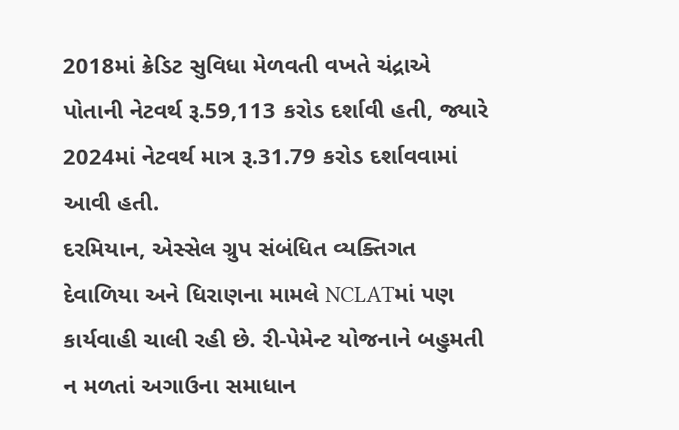2018માં ક્રેડિટ સુવિધા મેળવતી વખતે ચંદ્રાએ પોતાની નેટવર્થ રૂ.59,113 કરોડ દર્શાવી હતી, જ્યારે 2024માં નેટવર્થ માત્ર રૂ.31.79 કરોડ દર્શાવવામાં આવી હતી.
દરમિયાન, એસ્સેલ ગ્રુપ સંબંધિત વ્યક્તિગત દેવાળિયા અને ધિરાણના મામલે NCLATમાં પણ કાર્યવાહી ચાલી રહી છે. રી-પેમેન્ટ યોજનાને બહુમતી ન મળતાં અગાઉના સમાધાન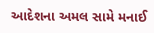આદેશના અમલ સામે મનાઈ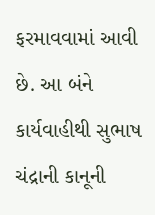ફરમાવવામાં આવી છે. આ બંને કાર્યવાહીથી સુભાષ ચંદ્રાની કાનૂની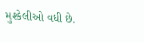મુશ્કેલીઓ વધી છે.